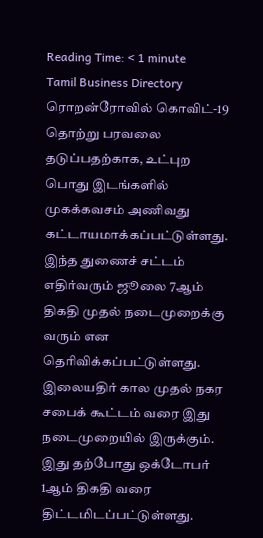Reading Time: < 1 minute
Tamil Business Directory
ரொறன்ரோவில் கொவிட்-19 தொற்று பரவலை தடுப்பதற்காக, உட்புற பொது இடங்களில் முகக்கவசம் அணிவது கட்டாயமாக்கப்பட்டுள்ளது.
இந்த துணைச் சட்டம் எதிர்வரும் ஜூலை 7ஆம் திகதி முதல் நடைமுறைக்கு வரும் என தெரிவிக்கப்பட்டுள்ளது.
இலையதிர் கால முதல் நகர சபைக் கூட்டம் வரை இது நடைமுறையில் இருக்கும். இது தற்போது ஒக்டோபர் 1ஆம் திகதி வரை திட்டமிடப்பட்டுள்ளது.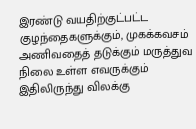இரண்டு வயதிற்குட்பட்ட குழந்தைகளுக்கும், முகக்கவசம் அணிவதைத் தடுக்கும் மருத்துவ நிலை உள்ள எவருக்கும் இதிலிருந்து விலக்கு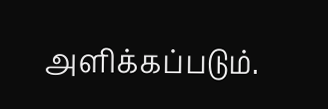அளிக்கப்படும்.